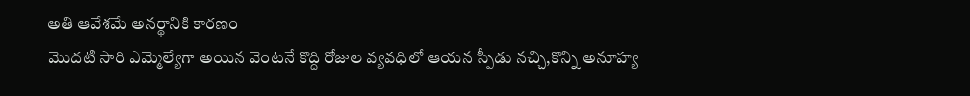అతి ఆవేశమే అనర్థానికి కారణం
మొదటి సారి ఎమ్మెల్యేగా అయిన వెంటనే కొద్ది రోజుల వ్యవధిలో ఆయన స్పీడు నచ్చి,కొన్ని అనూహ్య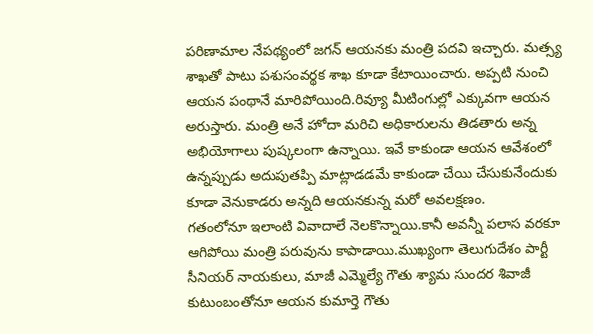పరిణామాల నేపథ్యంలో జగన్ ఆయనకు మంత్రి పదవి ఇచ్చారు. మత్స్య శాఖతో పాటు పశుసంవర్థక శాఖ కూడా కేటాయించారు. అప్పటి నుంచి ఆయన పంథానే మారిపోయింది.రివ్యూ మీటింగుల్లో ఎక్కువగా ఆయన అరుస్తారు. మంత్రి అనే హోదా మరిచి అధికారులను తిడతారు అన్న అభియోగాలు పుష్కలంగా ఉన్నాయి. ఇవే కాకుండా ఆయన ఆవేశంలో ఉన్నప్పుడు అదుపుతప్పి మాట్లాడడమే కాకుండా చేయి చేసుకునేందుకు కూడా వెనుకాడరు అన్నది ఆయనకున్న మరో అవలక్షణం.
గతంలోనూ ఇలాంటి వివాదాలే నెలకొన్నాయి.కానీ అవన్నీ పలాస వరకూ ఆగిపోయి మంత్రి పరువును కాపాడాయి.ముఖ్యంగా తెలుగుదేశం పార్టీ సీనియర్ నాయకులు, మాజీ ఎమ్మెల్యే గౌతు శ్యామ సుందర శివాజీ కుటుంబంతోనూ ఆయన కుమార్తె గౌతు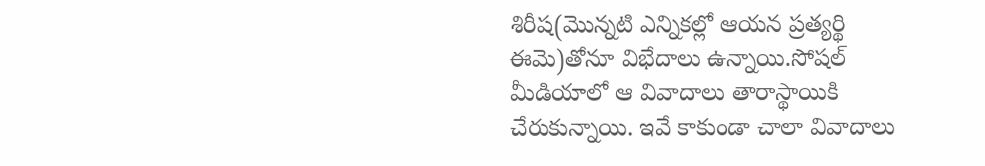శిరీష(మొన్నటి ఎన్నికల్లో ఆయన ప్రత్యర్థి ఈమె)తోనూ విభేదాలు ఉన్నాయి.సోషల్ మీడియాలో ఆ వివాదాలు తారాస్థాయికి చేరుకున్నాయి. ఇవే కాకుండా చాలా వివాదాలు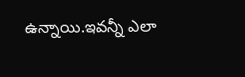ఉన్నాయి.ఇవన్నీ ఎలా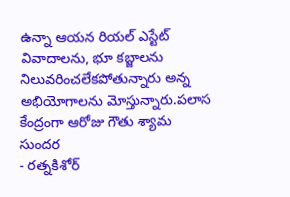ఉన్నా ఆయన రియల్ ఎస్టేట్ వివాదాలను, భూ కబ్జాలను నిలువరించలేకపోతున్నారు అన్న అభియోగాలను మోస్తున్నారు.పలాస కేంద్రంగా ఆరోజు గౌతు శ్యామ సుందర
- రత్నకిశోర్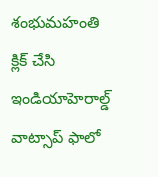శంభుమహంతి
క్లిక్ చేసి ఇండియాహెరాల్డ్ వాట్సాప్ ఫాలో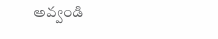అవ్వండి